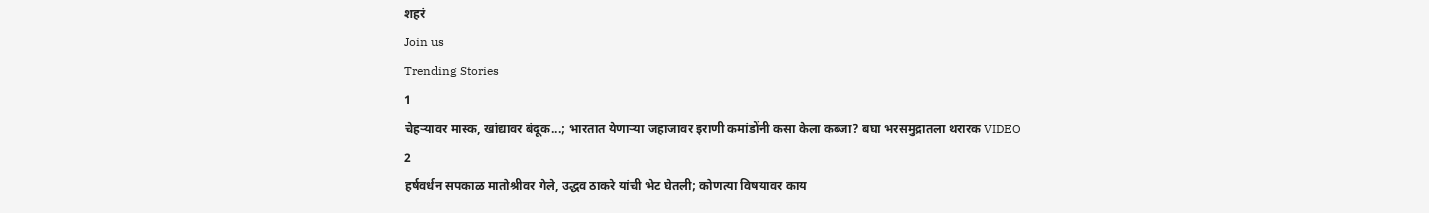शहरं
Join us
Trending Stories
1
चेहऱ्यावर मास्क, खांद्यावर बंदूक...; भारतात येणाऱ्या जहाजावर इराणी कमांडोंनी कसा केला कब्जा? बघा भरसमुद्रातला थरारक VIDEO
2
हर्षवर्धन सपकाळ मातोश्रीवर गेले, उद्धव ठाकरे यांची भेट घेतली; कोणत्या विषयावर काय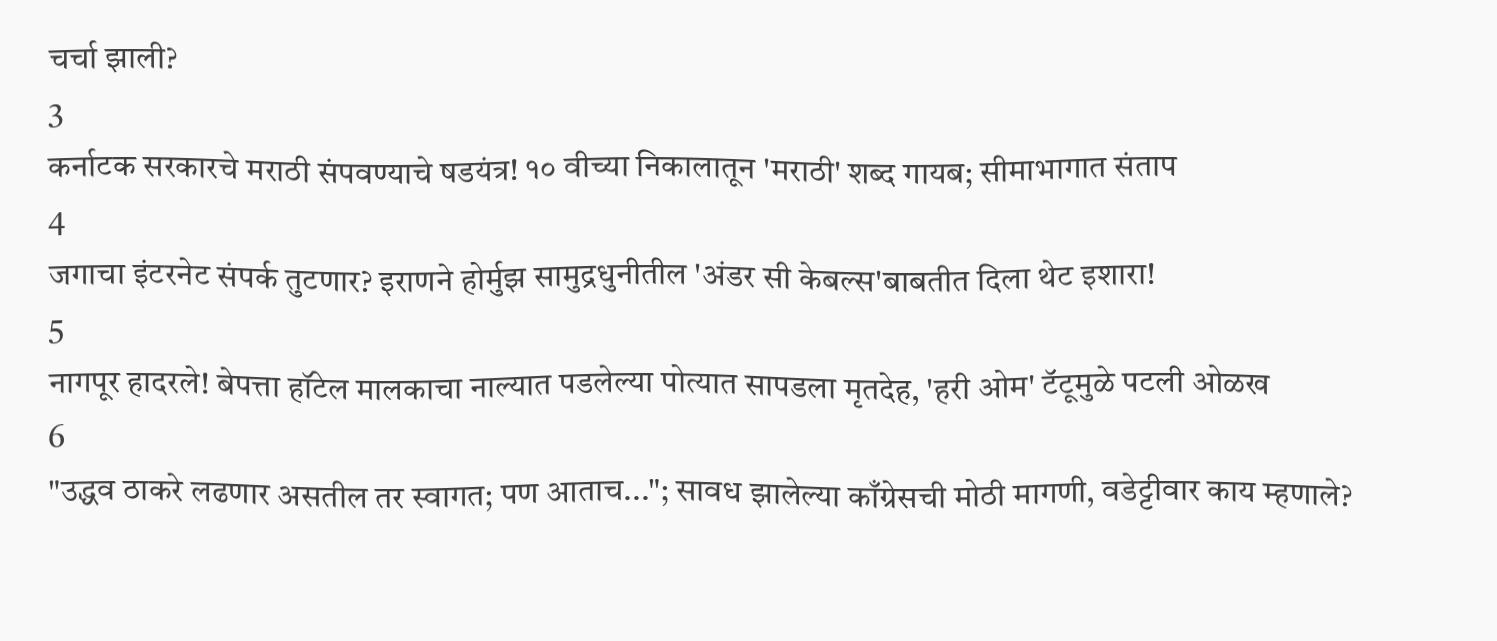चर्चा झाली?
3
कर्नाटक सरकारचे मराठी संपवण्याचे षडयंत्र! १० वीच्या निकालातून 'मराठी' शब्द गायब; सीमाभागात संताप
4
जगाचा इंटरनेट संपर्क तुटणार? इराणने होर्मुझ सामुद्रधुनीतील 'अंडर सी केबल्स'बाबतीत दिला थेट इशारा!
5
नागपूर हादरले! बेपत्ता हॉटेल मालकाचा नाल्यात पडलेल्या पोत्यात सापडला मृतदेह, 'हरी ओम' टॅटूमुळे पटली ओळख
6
"उद्धव ठाकरे लढणार असतील तर स्वागत; पण आताच..."; सावध झालेल्या काँग्रेसची मोठी मागणी, वडेट्टीवार काय म्हणाले?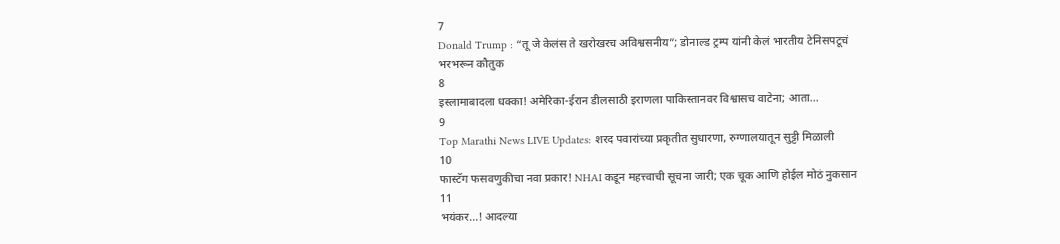7
Donald Trump : “तू जे केलंस ते खरोखरच अविश्वसनीय”; डोनाल्ड ट्रम्प यांनी केलं भारतीय टेनिसपटूचं भरभरून कौतुक
8
इस्लामाबादला धक्का! अमेरिका-ईरान डीलसाठी इराणला पाकिस्तानवर विश्वासच वाटेना; आता...
9
Top Marathi News LIVE Updates: शरद पवारांच्या प्रकृतीत सुधारणा, रुग्णालयातून सुट्टी मिळाली
10
फास्टॅग फसवणुकीचा नवा प्रकार! NHAI कडून महत्त्वाची सूचना जारी; एक चूक आणि होईल मोठं नुकसान
11
भयंकर...! आदल्या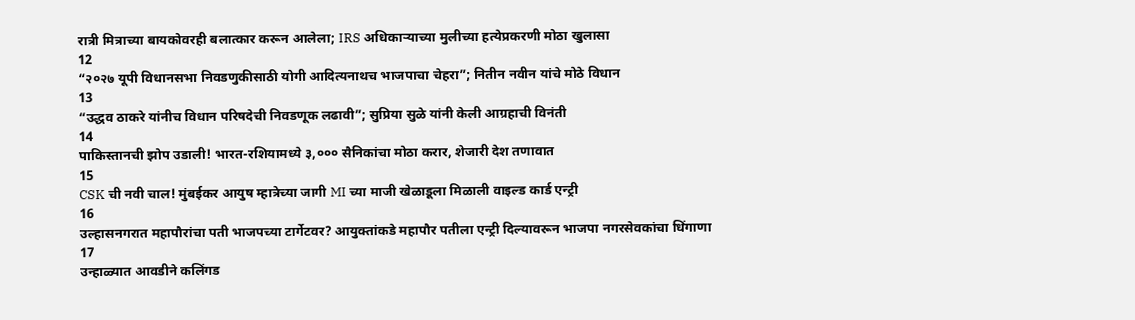रात्री मित्राच्या बायकोवरही बलात्कार करून आलेला; IRS अधिकाऱ्याच्या मुलीच्या हत्येप्रकरणी मोठा खुलासा
12
“२०२७ यूपी विधानसभा निवडणुकीसाठी योगी आदित्यनाथच भाजपाचा चेहरा”; नितीन नवीन यांचे मोठे विधान
13
“उद्धव ठाकरे यांनीच विधान परिषदेची निवडणूक लढावी”; सुप्रिया सुळे यांनी केली आग्रहाची विनंती
14
पाकिस्तानची झोप उडाली! भारत-रशियामध्ये ३,००० सैनिकांचा मोठा करार, शेजारी देश तणावात
15
CSK ची नवी चाल! मुंबईकर आयुष म्हात्रेच्या जागी MI च्या माजी खेळाडूला मिळाली वाइल्ड कार्ड एन्ट्री
16
उल्हासनगरात महापौरांचा पती भाजपच्या टार्गेटवर? आयुक्तांकडे महापौर पतीला एन्ट्री दिल्यावरून भाजपा नगरसेवकांचा धिंगाणा
17
उन्हाळ्यात आवडीने कलिंगड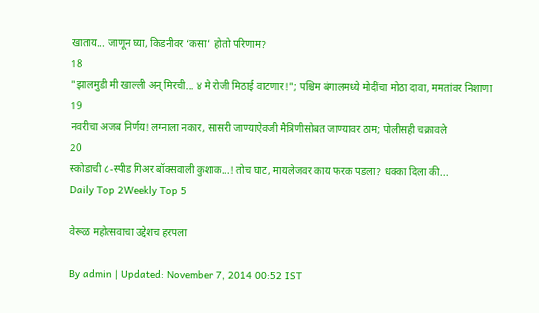खाताय... जाणून घ्या, किडनीवर ‘कसा’ होतो परिणाम?
18
"झालमुडी मी खाल्ली अन् मिरची... ४ मे रोजी मिठाई वाटणार!"; पश्चिम बंगालमध्ये मोदींचा मोठा दावा, ममतांवर निशाणा
19
नवरीचा अजब निर्णय! लग्नाला नकार, सासरी जाण्याऐवजी मैत्रिणीसोबत जाण्यावर ठाम; पोलीसही चक्रावले
20
स्कोडाची ८-स्पीड गिअर बॉक्सवाली कुशाक...! तोच घाट, मायलेजवर काय फरक पडला? धक्का दिला की...
Daily Top 2Weekly Top 5

वेरूळ महोत्सवाचा उद्देशच हरपला

By admin | Updated: November 7, 2014 00:52 IST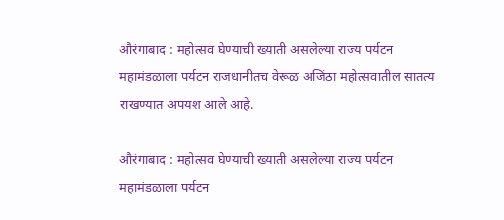औरंगाबाद : महोत्सव घेण्याची ख्याती असलेल्या राज्य पर्यटन महामंडळाला पर्यटन राजधानीतच वेरूळ अजिंठा महोत्सवातील सातत्य राखण्यात अपयश आले आहे.

औरंगाबाद : महोत्सव घेण्याची ख्याती असलेल्या राज्य पर्यटन महामंडळाला पर्यटन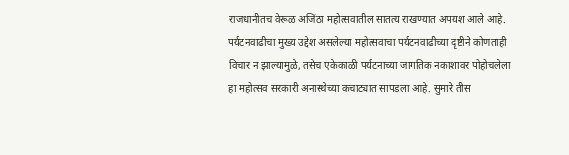राजधानीतच वेरूळ अजिंठा महोत्सवातील सातत्य राखण्यात अपयश आले आहे. पर्यटनवाढीचा मुख्य उद्देश असलेल्या महोत्सवाचा पर्यटनवाढीच्या दृष्टीने कोणताही विचार न झाल्यामुळे, तसेच एकेकाळी पर्यटनाच्या जागतिक नकाशावर पोहोचलेला हा महोत्सव सरकारी अनास्थेच्या कचाट्यात सापडला आहे. सुमारे तीस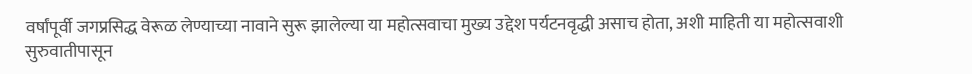वर्षांपूर्वी जगप्रसिद्ध वेरूळ लेण्याच्या नावाने सुरू झालेल्या या महोत्सवाचा मुख्य उद्देश पर्यटनवृद्धी असाच होता, अशी माहिती या महोत्सवाशी सुरुवातीपासून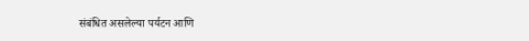संबंधित असलेल्या पर्यटन आणि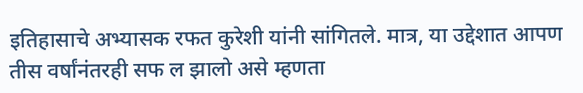इतिहासाचे अभ्यासक रफत कुरेशी यांनी सांगितले. मात्र, या उद्देशात आपण तीस वर्षांनंतरही सफ ल झालो असे म्हणता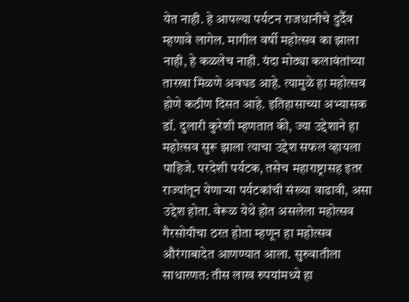येत नाही. हे आपल्या पर्यटन राजधानीचे दुर्दैव म्हणावे लागेल. मागील वर्षी महोत्सव का झाला नाही, हे कळलेच नाही. यंदा मोठ्या कलावंतांच्या तारखा मिळणे अवघड आहे. त्यामुळे हा महोत्सव होणे कठीण दिसत आहे. इतिहासाच्या अभ्यासक डॉ. दुलारी कुरेशी म्हणतात की, ज्या उद्देशाने हा महोत्सव सुरू झाला त्याचा उद्देश सफल व्हायला पाहिजे. परदेशी पर्यटक, तसेच महाराष्ट्रासह इतर राज्यांतून येणाऱ्या पर्यटकांची संख्या वाढावी, असा उद्देश होता. वेरूळ येथे होत असलेला महोत्सव गैरसोयीचा ठरत होता म्हणून हा महोत्सव औरंगाबादेत आणण्यात आला. सुरुवातीला साधारणत: तीस लाख रुपयांमध्ये हा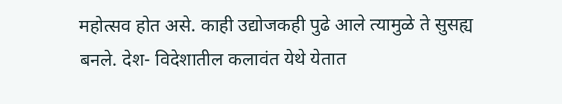महोत्सव होत असे. काही उद्योजकही पुढे आले त्यामुळे ते सुसह्य बनले. देश- विदेशातील कलावंत येथे येतात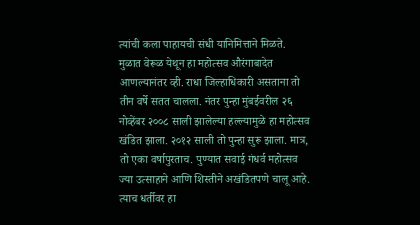त्यांची कला पाहायची संधी यानिमित्ताने मिळते. मुळात वेरूळ येथून हा महोत्सव औरंगाबादेत आणल्यानंतर व्ही. राधा जिल्हाधिकारी असताना तो तीन वर्षे सतत चालला. नंतर पुन्हा मुंबईवरील २६ नोव्हेंबर २००८ साली झालेल्या हल्ल्यामुळे हा महोत्सव खंडित झाला. २०१२ साली तो पुन्हा सुरू झाला. मात्र, तो एका वर्षापुरताच. पुण्यात सवाई गंधर्व महोत्सव ज्या उत्साहाने आणि शिस्तीने अखंडितपणे चालू आहे. त्याच धर्तीवर हा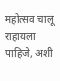महोत्सव चालू राहायला पाहिजे, अशी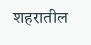शहरातील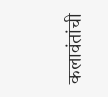कलावंतांची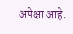अपेक्षा आहे.